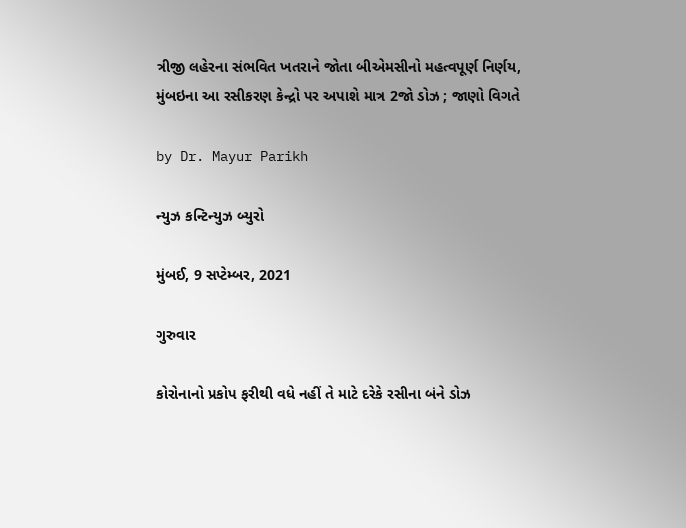ત્રીજી લહેરના સંભવિત ખતરાને જોતા બીએમસીનો મહત્વપૂર્ણ નિર્ણય, મુંબઇના આ રસીકરણ કેન્દ્રો પર અપાશે માત્ર 2જો ડોઝ ; જાણો વિગતે

by Dr. Mayur Parikh

ન્યુઝ કન્ટિન્યુઝ બ્યુરો

મુંબઈ, 9 સપ્ટેમ્બર, 2021

ગુરુવાર

કોરોનાનો પ્રકોપ ફરીથી વધે નહીં તે માટે દરેકે રસીના બંને ડોઝ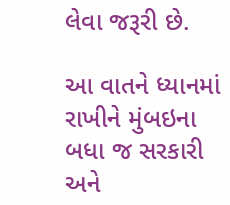લેવા જરૂરી છે.

આ વાતને ધ્યાનમાં રાખીને મુંબઇના બધા જ સરકારી અને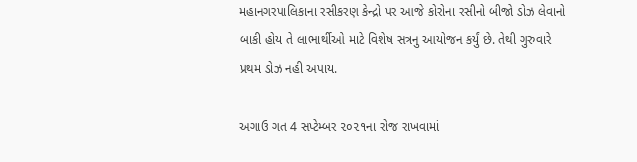મહાનગરપાલિકાના રસીકરણ કેન્દ્રો પર આજે કોરોના રસીનો બીજો ડોઝ લેવાનો બાકી હોય તે લાભાર્થીઓ માટે વિશેષ સત્રનુ આયોજન કર્યું છે. તેથી ગુરુવારે પ્રથમ ડોઝ નહી અપાય.

અગાઉ ગત 4 સપ્ટેમ્બર ૨૦૨૧ના રોજ રાખવામાં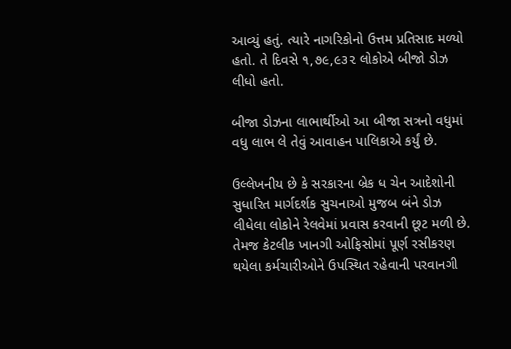આવ્યું હતું. ત્યારે નાગરિકોનો ઉત્તમ પ્રતિસાદ મળ્યો હતો. તે દિવસે ૧,૭૯,૯૩૨ લોકોએ બીજો ડોઝ લીધો હતો.

બીજા ડોઝના લાભાર્થીઓ આ બીજા સત્રનો વધુમાં વધુ લાભ લે તેવું આવાહન પાલિકાએ કર્યું છે.

ઉલ્લેખનીય છે કે સરકારના બ્રેક ધ ચેન આદેશોની સુધારિત માર્ગદર્શક સુચનાઓ મુજબ બંને ડોઝ લીધેલા લોકોને રેલવેમાં પ્રવાસ કરવાની છૂટ મળી છે. તેમજ કેટલીક ખાનગી ઓફિસોમાં પૂર્ણ રસીકરણ થયેલા કર્મચારીઓને ઉપસ્થિત રહેવાની પરવાનગી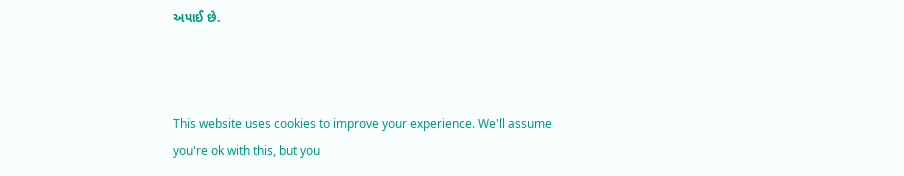અપાઈ છે.



This website uses cookies to improve your experience. We'll assume you're ok with this, but you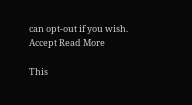can opt-out if you wish. Accept Read More

This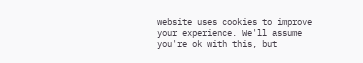website uses cookies to improve your experience. We'll assume you're ok with this, but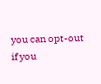you can opt-out if you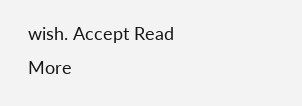wish. Accept Read More